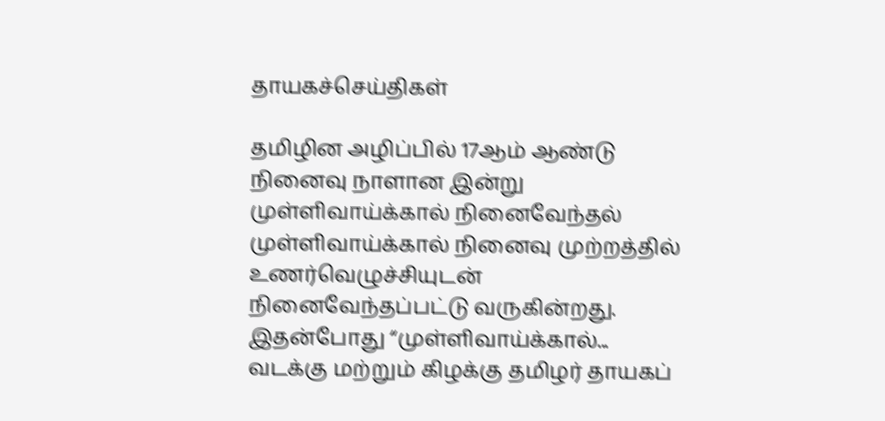தாயகச்செய்திகள்

தமிழின அழிப்பில் 17ஆம் ஆண்டு நினைவு நாளான இன்று முள்ளிவாய்க்கால் நினைவேந்தல் முள்ளிவாய்க்கால் நினைவு முற்றத்தில் உணர்வெழுச்சியுடன் நினைவேந்தப்பட்டு வருகின்றது. இதன்போது “முள்ளிவாய்க்கால்...
வடக்கு மற்றும் கிழக்கு தமிழர் தாயகப்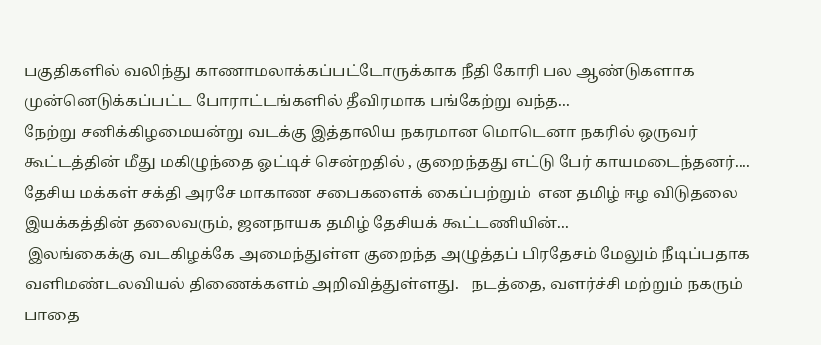பகுதிகளில் வலிந்து காணாமலாக்கப்பட்டோருக்காக நீதி கோரி பல ஆண்டுகளாக முன்னெடுக்கப்பட்ட போராட்டங்களில் தீவிரமாக பங்கேற்று வந்த...
நேற்று சனிக்கிழமையன்று வடக்கு இத்தாலிய நகரமான மொடெனா நகரில் ஒருவர் கூட்டத்தின் மீது மகிழுந்தை ஓட்டிச் சென்றதில் , குறைந்தது எட்டு பேர் காயமடைந்தனர்....
தேசிய மக்கள் சக்தி அரசே மாகாண சபைகளைக் கைப்பற்றும்  என தமிழ் ஈழ விடுதலை இயக்கத்தின் தலைவரும், ஜனநாயக தமிழ் தேசியக் கூட்டணியின்...
 இலங்கைக்கு வடகிழக்கே அமைந்துள்ள குறைந்த அழுத்தப் பிரதேசம் மேலும் நீடிப்பதாக வளிமண்டலவியல் திணைக்களம் அறிவித்துள்ளது.   நடத்தை, வளர்ச்சி மற்றும் நகரும் பாதை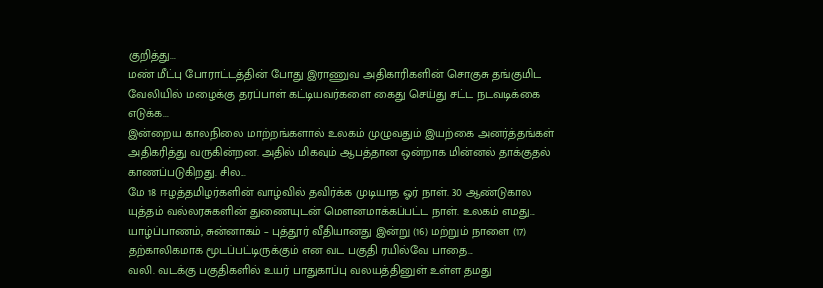குறித்து...
மண் மீட்பு போராட்டத்தின் போது இராணுவ அதிகாரிகளின் சொகுசு தங்குமிட வேலியில் மழைக்கு தரப்பாள் கட்டியவர்களை கைது செய்து சட்ட நடவடிக்கை எடுக்க...
இன்றைய காலநிலை மாற்றங்களால் உலகம் முழுவதும் இயற்கை அனர்த்தங்கள் அதிகரித்து வருகின்றன. அதில் மிகவும் ஆபத்தான ஒன்றாக மின்னல் தாக்குதல் காணப்படுகிறது. சில...
மே 18 ஈழத்தமிழர்களின் வாழ்வில் தவிர்க்க முடியாத ஓர் நாள். 30 ஆண்டுகால யுத்தம் வல்லரசுகளின் துணையுடன் மௌனமாக்கப்பட்ட நாள். உலகம் எமது...
யாழ்ப்பாணம், சுன்னாகம் – புத்தூர் வீதியானது இன்று (16) மற்றும் நாளை (17) தற்காலிகமாக மூடப்பட்டிருக்கும் என வட பகுதி ரயில்வே பாதை...
வலி. வடக்கு பகுதிகளில் உயர் பாதுகாப்பு வலயத்தினுள் உள்ள தமது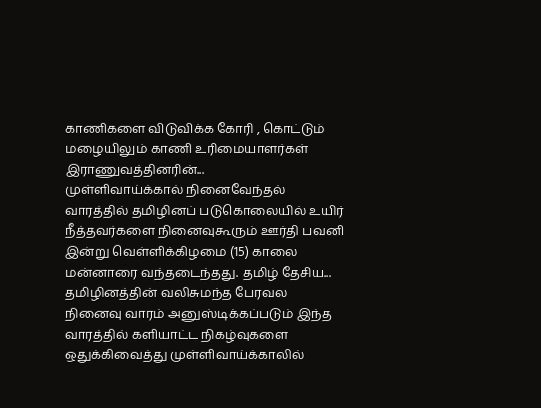காணிகளை விடுவிக்க கோரி , கொட்டும் மழையிலும் காணி உரிமையாளர்கள் இராணுவத்தினரின்...
முள்ளிவாய்க்கால் நினைவேந்தல் வாரத்தில் தமிழினப் படுகொலையில் உயிர் நீத்தவர்களை நினைவுகூரும் ஊர்தி பவனி இன்று வெள்ளிக்கிழமை (15) காலை  மன்னாரை வந்தடைந்தது. தமிழ் தேசிய...
தமிழினத்தின் வலிசுமந்த பேரவல நினைவு வாரம் அனுஸ்டிக்கப்படும் இந்த வாரத்தில் களியாட்ட நிகழ்வுகளை ஒதுக்கிவைத்து முள்ளிவாய்க்காலில்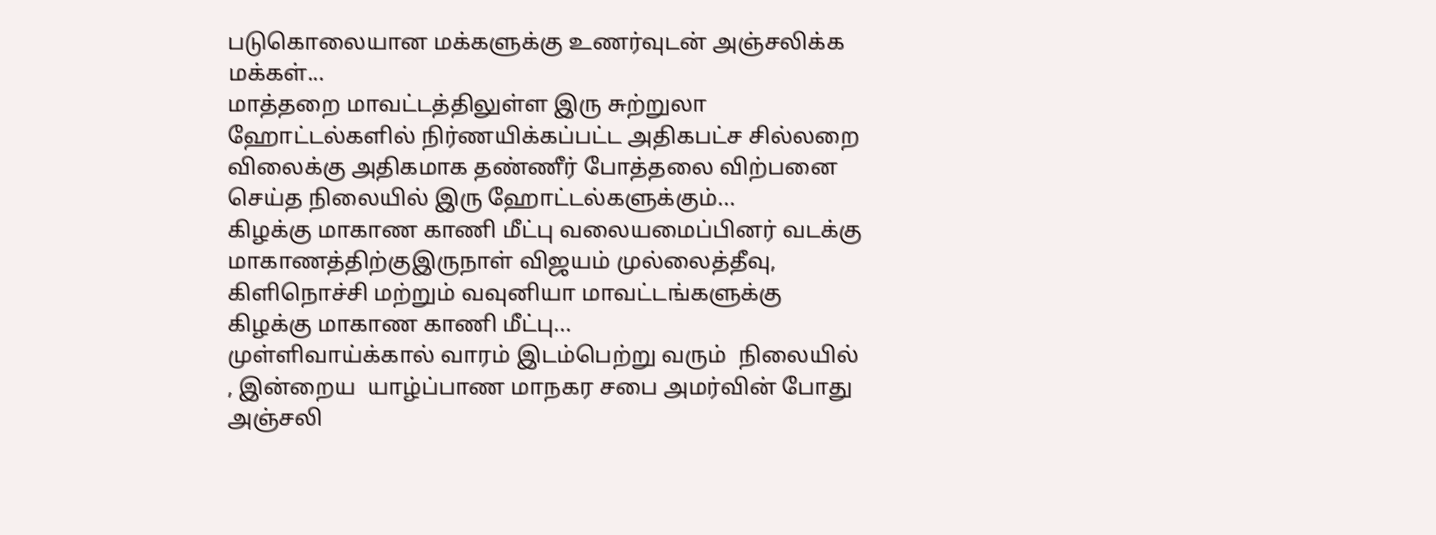படுகொலையான மக்களுக்கு உணர்வுடன் அஞ்சலிக்க மக்கள்...
மாத்தறை மாவட்டத்திலுள்ள இரு சுற்றுலா ஹோட்டல்களில் நிர்ணயிக்கப்பட்ட அதிகபட்ச சில்லறை விலைக்கு அதிகமாக தண்ணீர் போத்தலை விற்பனை செய்த நிலையில் இரு ஹோட்டல்களுக்கும்...
கிழக்கு மாகாண காணி மீட்பு வலையமைப்பினர் வடக்கு மாகாணத்திற்குஇருநாள் விஜயம் முல்லைத்தீவு, கிளிநொச்சி மற்றும் வவுனியா மாவட்டங்களுக்கு கிழக்கு மாகாண காணி மீட்பு...
முள்ளிவாய்க்கால் வாரம் இடம்பெற்று வரும்  நிலையில் , இன்றைய  யாழ்ப்பாண மாநகர சபை அமர்வின் போது அஞ்சலி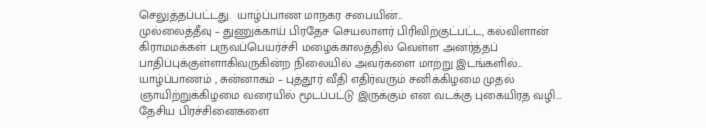செலுத்தப்பட்டது.  யாழ்ப்பாண மாநகர சபையின்...
முல்லைத்தீவு – துணுக்காய் பிரதேச செயலாளர் பிரிவிற்குட்பட்ட, கல்விளான் கிராமமக்கள் பருவப்பெயர்ச்சி மழைக்காலத்தில் வெள்ள அனர்த்தப் பாதிப்புக்குள்ளாகிவருகின்ற நிலையில் அவர்களை மாற்று இடங்களில்...
யாழ்ப்பாணம் , சுன்னாகம் – புத்தூர் வீதி எதிர்வரும் சனிக்கிழமை முதல் ஞாயிற்றுக்கிழமை வரையில் மூடப்பட்டு இருக்கும் என வடக்கு புகையிரத வழி...
தேசிய பிரச்சினைகளை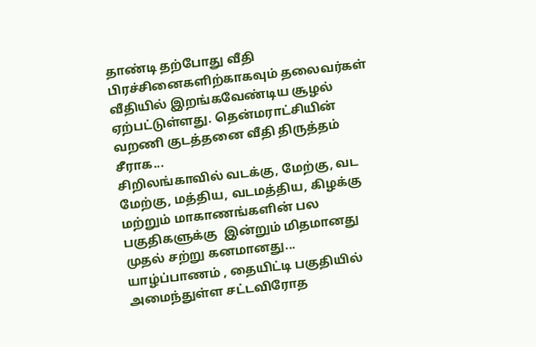தாண்டி தற்போது வீதி பிரச்சினைகளிற்காகவும் தலைவர்கள் வீதியில் இறங்கவேண்டிய சூழல் ஏற்பட்டுள்ளது. தென்மராட்சியின் வறணி குடத்தனை வீதி திருத்தம் சீராக...
சிறிலங்காவில் வடக்கு, மேற்கு, வட மேற்கு, மத்திய, வடமத்திய, கிழக்கு மற்றும் மாகாணங்களின் பல பகுதிகளுக்கு  இன்றும் மிதமானது முதல் சற்று கனமானது...
யாழ்ப்பாணம் , தையிட்டி பகுதியில் அமைந்துள்ள சட்டவிரோத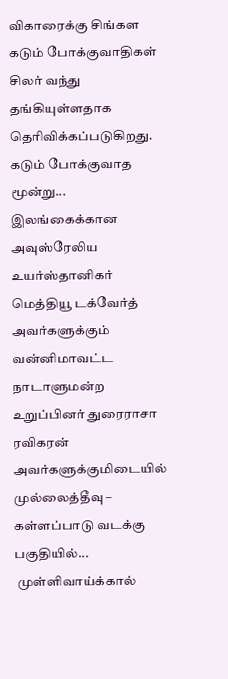விகாரைக்கு சிங்கள கடும் போக்குவாதிகள் சிலர் வந்து தங்கியுள்ளதாக தெரிவிக்கப்படுகிறது.  கடும் போக்குவாத மூன்று...
இலங்கைக்கான அவுஸ்ரேலிய உயர்ஸ்தானிகர் மெத்தியூ டக்வேர்த் அவர்களுக்கும் வன்னிமாவட்ட நாடாளுமன்ற உறுப்பினர் துரைராசா ரவிகரன் அவர்களுக்குமிடையில் முல்லைத்தீவு – கள்ளப்பாடு வடக்கு பகுதியில்...
 முள்ளிவாய்க்கால்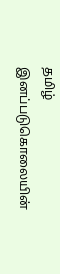தமிழ் இனப்படுகொலையின்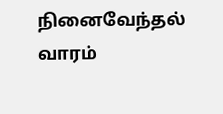நினைவேந்தல் வாரம்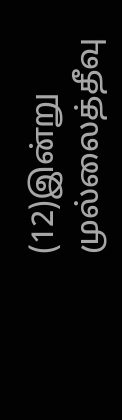(12)இன்று முல்லைத்தீவு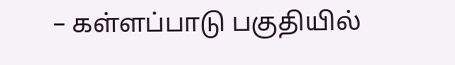– கள்ளப்பாடு பகுதியில்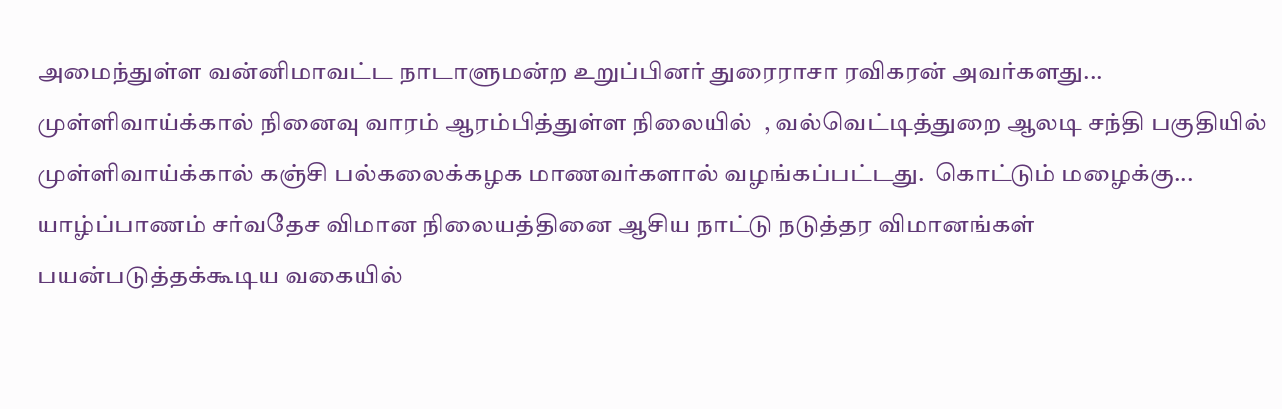அமைந்துள்ள வன்னிமாவட்ட நாடாளுமன்ற உறுப்பினர் துரைராசா ரவிகரன் அவர்களது...
முள்ளிவாய்க்கால் நினைவு வாரம் ஆரம்பித்துள்ள நிலையில்  , வல்வெட்டித்துறை ஆலடி சந்தி பகுதியில் முள்ளிவாய்க்கால் கஞ்சி பல்கலைக்கழக மாணவர்களால் வழங்கப்பட்டது.  கொட்டும் மழைக்கு...
யாழ்ப்பாணம் சர்வதேச விமான நிலையத்தினை ஆசிய நாட்டு நடுத்தர விமானங்கள் பயன்படுத்தக்கூடிய வகையில்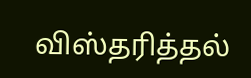விஸ்தரித்தல்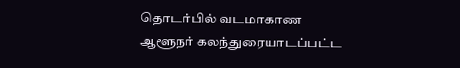தொடர்பில் வடமாகாண ஆளூநர் கலந்துரையாடப்பட்ட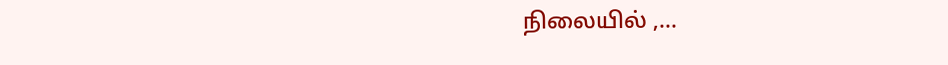நிலையில் ,...